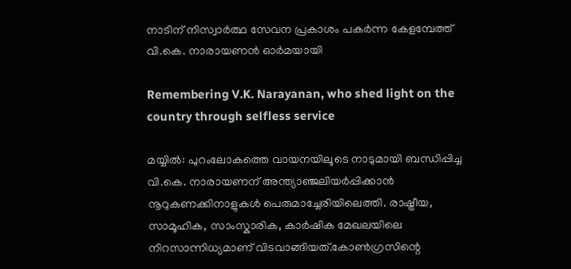നാടിന് നിസ്വാർത്ഥ സേവന പ്രകാശം പകർന്ന കേളമ്പേത്ത് വി.കെ. നാരായണൻ ഓർമയായി

Remembering V.K. Narayanan, who shed light on the country through selfless service

മയ്യിൽ: പുറംലോകത്തെ വായനയിലൂടെ നാടുമായി ബന്ധിപ്പിച്ച വി.കെ. നാരായണന് അന്ത്യാഞ്ജലിയർപ്പിക്കാൻ നൂറുകണക്കിനാളുകൾ പെരുമാച്ചേരിയിലെത്തി. രാഷ്ട്രീയ, സാമൂഹിക, സാംസ്കാരിക, കാർഷിക മേഖലയിലെ നിറസാന്നിധ്യമാണ് വിടവാങ്ങിയത്.കോൺഗ്രസിന്റെ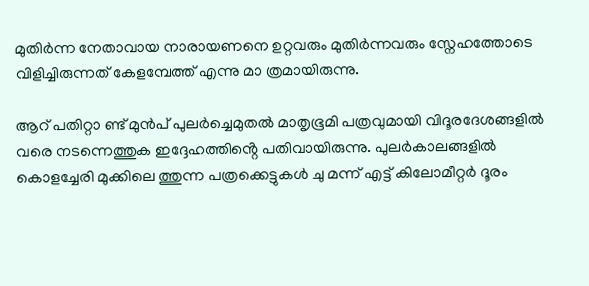മുതിർന്ന നേതാവായ നാരായണനെ ഉറ്റവരും മുതിർന്നവരും സ്നേഹത്തോടെ വിളിച്ചിരുന്നത് കേളമ്പേത്ത് എന്നു മാ ത്രമായിരുന്നു.

ആറ് പതിറ്റാ ണ്ട് മുൻപ് പുലർച്ചെമുതൽ മാതൃഭൂമി പത്രവുമായി വിദൂരദേശങ്ങളിൽ വരെ നടന്നെത്തുക ഇദ്ദേഹത്തിൻ്റെ പതിവായിരുന്നു. പുലർകാലങ്ങളിൽ കൊളച്ചേരി മുക്കിലെ ത്തുന്ന പത്രക്കെട്ടുകൾ ചു മന്ന് എട്ട് കിലോമീറ്റർ ദൂരം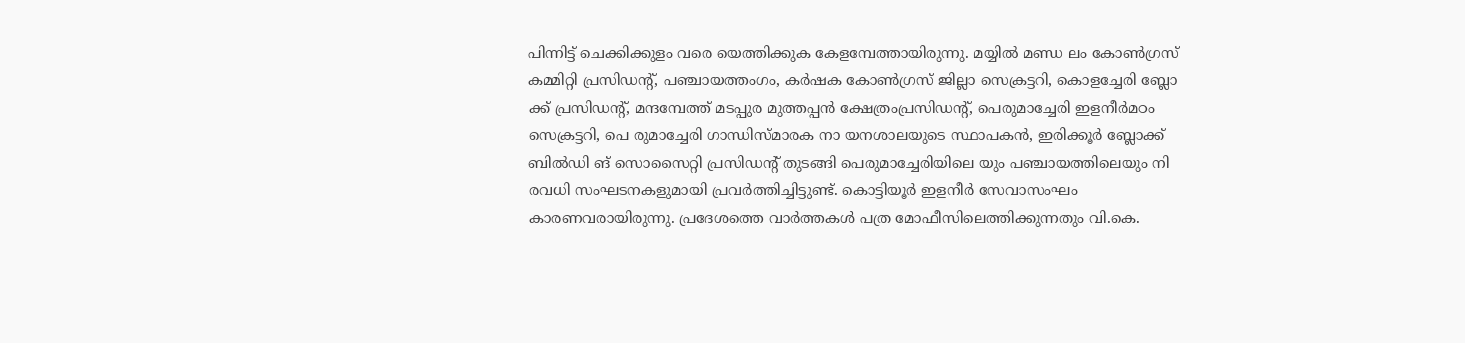പിന്നിട്ട് ചെക്കിക്കുളം വരെ യെത്തിക്കുക കേളമ്പേത്തായിരുന്നു. മയ്യിൽ മണ്ഡ ലം കോൺഗ്രസ് കമ്മിറ്റി പ്രസിഡന്റ്, പഞ്ചായത്തംഗം, കർഷക കോൺഗ്രസ് ജില്ലാ സെക്രട്ടറി, കൊളച്ചേരി ബ്ലോ ക്ക് പ്രസിഡന്റ്, മന്ദമ്പേത്ത് മടപ്പുര മുത്തപ്പൻ ക്ഷേത്രംപ്രസിഡന്റ്, പെരുമാച്ചേരി ഇളനീർമഠം സെക്രട്ടറി, പെ രുമാച്ചേരി ഗാന്ധിസ്മാരക നാ യനശാലയുടെ സ്ഥാപകൻ, ഇരിക്കൂർ ബ്ലോക്ക് ബിൽഡി ങ് സൊസൈറ്റി പ്രസിഡന്റ് തുടങ്ങി പെരുമാച്ചേരിയിലെ യും പഞ്ചായത്തിലെയും നി രവധി സംഘടനകളുമായി പ്രവർത്തിച്ചിട്ടുണ്ട്. കൊട്ടിയൂർ ഇളനീർ സേവാസംഘം കാരണവരായിരുന്നു. പ്രദേശത്തെ വാർത്തകൾ പത്ര മോഫീസിലെത്തിക്കുന്നതും വി.കെ.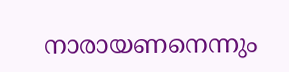നാരായണനെന്നും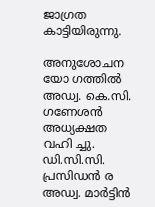ജാഗ്രത കാട്ടിയിരുന്നു.

അനുശോചന യോ ഗത്തിൽ അഡ്വ. കെ.സി. ഗണേശൻ അധ്യക്ഷത വഹി ച്ചു. ഡി.സി.സി. പ്രസിഡൻ ര അഡ്വ. മാർട്ടിൻ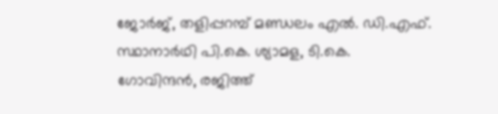ജോർജ്, തളിപ്പറമ്പ് മണ്ഡലം എൽ. ഡി.എഫ്. സ്ഥാനാർഥി പി.കെ. ശ്യാമള, ടി.കെ. ഗോവിന്ദൻ, രജിത്ത്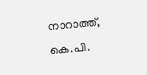നാറാത്ത്, കെ.പി.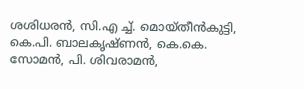ശശിധരൻ, സി.എ ച്ച്. മൊയ്തീൻകുട്ടി, കെ.പി. ബാലകൃഷ്ണൻ, കെ.കെ. സോമൻ, പി. ശിവരാമൻ,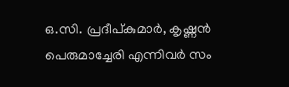ഒ.സി. പ്രദീപ്‌കുമാർ, കൃഷ്ണൻ പെരുമാച്ചേരി എന്നിവർ സം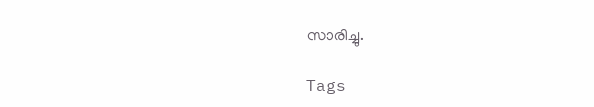സാരിച്ചു.

Tags